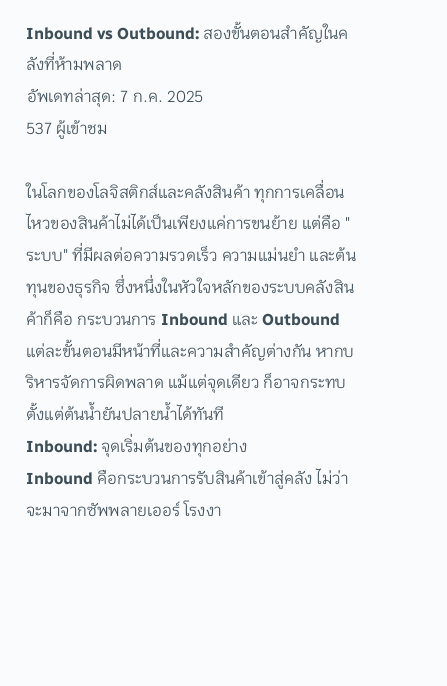Inbound vs Outbound: สองขั้นตอนสำคัญในคลังที่ห้ามพลาด
อัพเดทล่าสุด: 7 ก.ค. 2025
537 ผู้เข้าชม

ในโลกของโลจิสติกส์และคลังสินค้า ทุกการเคลื่อนไหวของสินค้าไม่ได้เป็นเพียงแค่การขนย้าย แต่คือ "ระบบ" ที่มีผลต่อความรวดเร็ว ความแม่นยำ และต้นทุนของธุรกิจ ซึ่งหนึ่งในหัวใจหลักของระบบคลังสินค้าก็คือ กระบวนการ Inbound และ Outbound
แต่ละขั้นตอนมีหน้าที่และความสำคัญต่างกัน หากบริหารจัดการผิดพลาด แม้แต่จุดเดียว ก็อาจกระทบตั้งแต่ต้นน้ำยันปลายน้ำได้ทันที
Inbound: จุดเริ่มต้นของทุกอย่าง
Inbound คือกระบวนการรับสินค้าเข้าสู่คลัง ไม่ว่าจะมาจากซัพพลายเออร์ โรงงา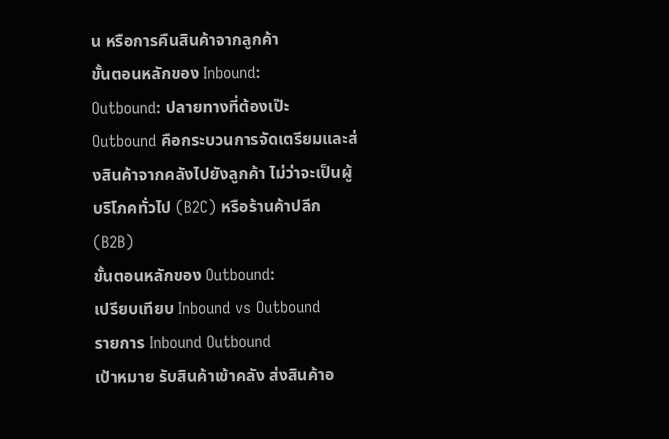น หรือการคืนสินค้าจากลูกค้า
ขั้นตอนหลักของ Inbound:
Outbound: ปลายทางที่ต้องเป๊ะ
Outbound คือกระบวนการจัดเตรียมและส่งสินค้าจากคลังไปยังลูกค้า ไม่ว่าจะเป็นผู้บริโภคทั่วไป (B2C) หรือร้านค้าปลีก (B2B)
ขั้นตอนหลักของ Outbound:
เปรียบเทียบ Inbound vs Outbound
รายการ Inbound Outbound
เป้าหมาย รับสินค้าเข้าคลัง ส่งสินค้าอ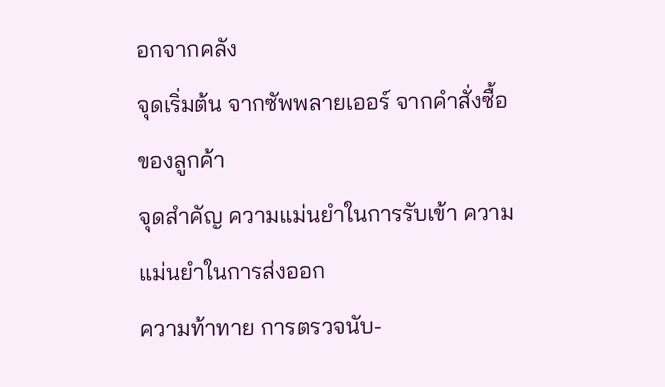อกจากคลัง
จุดเริ่มต้น จากซัพพลายเออร์ จากคำสั่งซื้อของลูกค้า
จุดสำคัญ ความแม่นยำในการรับเข้า ความแม่นยำในการส่งออก
ความท้าทาย การตรวจนับ-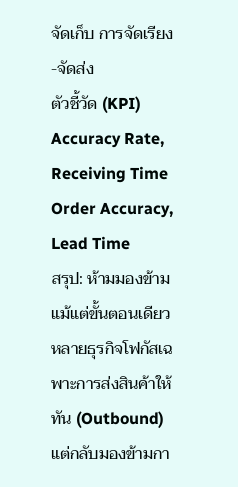จัดเก็บ การจัดเรียง-จัดส่ง
ตัวชี้วัด (KPI) Accuracy Rate, Receiving Time Order Accuracy, Lead Time
สรุป: ห้ามมองข้ามแม้แต่ขั้นตอนเดียว
หลายธุรกิจโฟกัสเฉพาะการส่งสินค้าให้ทัน (Outbound) แต่กลับมองข้ามกา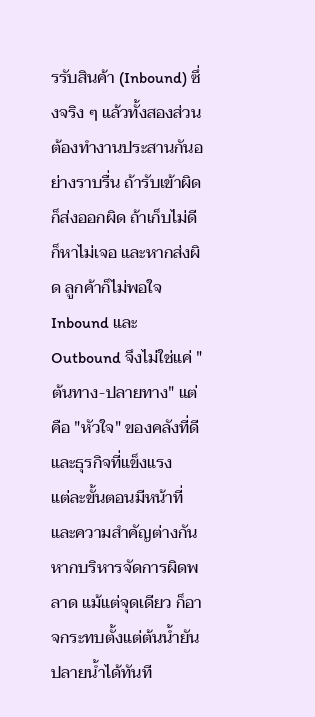รรับสินค้า (Inbound) ซึ่งจริง ๆ แล้วทั้งสองส่วนต้องทำงานประสานกันอย่างราบรื่น ถ้ารับเข้าผิด ก็ส่งออกผิด ถ้าเก็บไม่ดี ก็หาไม่เจอ และหากส่งผิด ลูกค้าก็ไม่พอใจ
Inbound และ Outbound จึงไม่ใช่แค่ "ต้นทาง-ปลายทาง" แต่คือ "หัวใจ" ของคลังที่ดี และธุรกิจที่แข็งแรง
แต่ละขั้นตอนมีหน้าที่และความสำคัญต่างกัน หากบริหารจัดการผิดพลาด แม้แต่จุดเดียว ก็อาจกระทบตั้งแต่ต้นน้ำยันปลายน้ำได้ทันที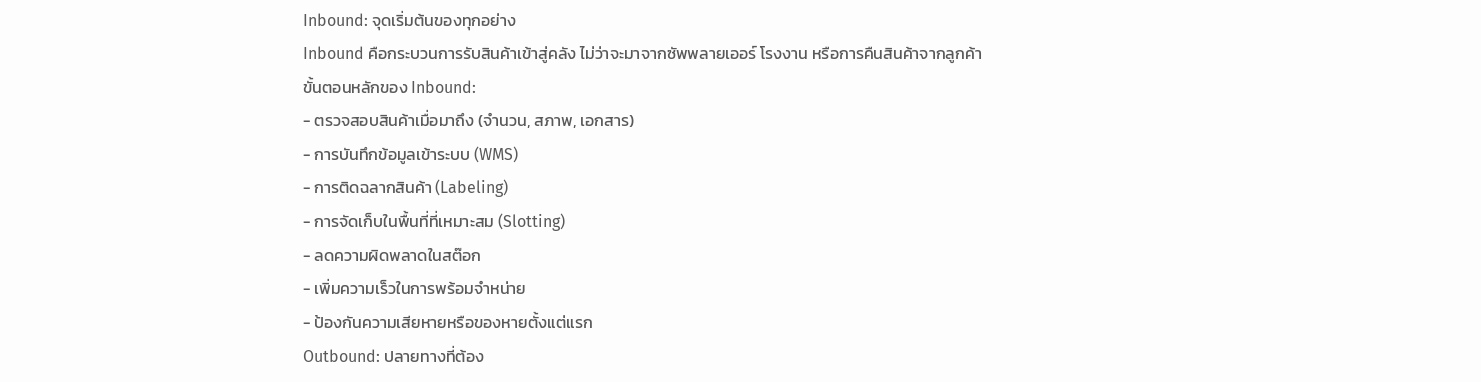Inbound: จุดเริ่มต้นของทุกอย่าง
Inbound คือกระบวนการรับสินค้าเข้าสู่คลัง ไม่ว่าจะมาจากซัพพลายเออร์ โรงงาน หรือการคืนสินค้าจากลูกค้า
ขั้นตอนหลักของ Inbound:
- ตรวจสอบสินค้าเมื่อมาถึง (จำนวน, สภาพ, เอกสาร)
- การบันทึกข้อมูลเข้าระบบ (WMS)
- การติดฉลากสินค้า (Labeling)
- การจัดเก็บในพื้นที่ที่เหมาะสม (Slotting)
- ลดความผิดพลาดในสต๊อก
- เพิ่มความเร็วในการพร้อมจำหน่าย
- ป้องกันความเสียหายหรือของหายตั้งแต่แรก
Outbound: ปลายทางที่ต้อง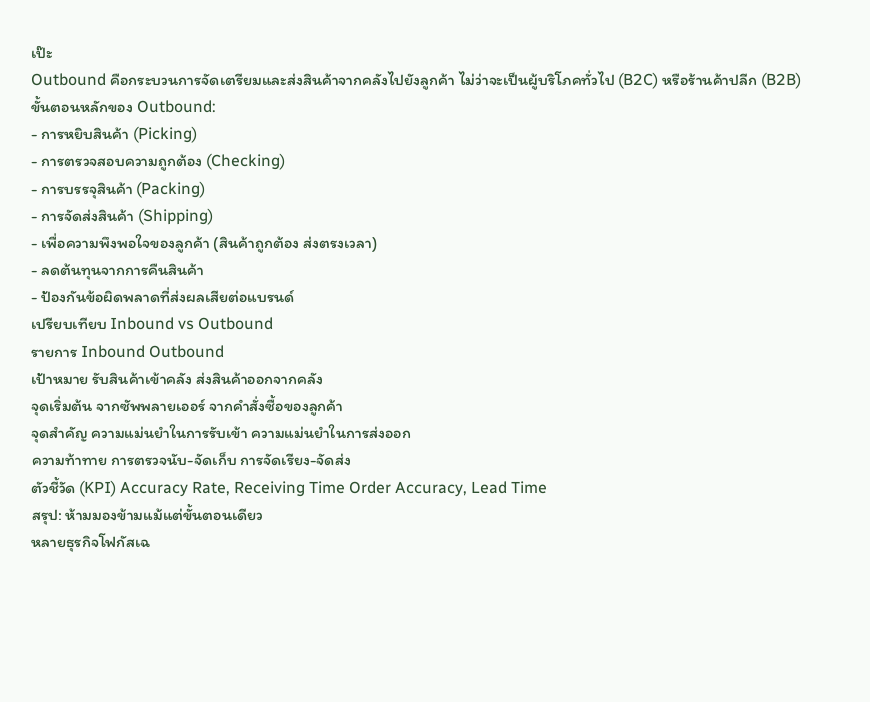เป๊ะ
Outbound คือกระบวนการจัดเตรียมและส่งสินค้าจากคลังไปยังลูกค้า ไม่ว่าจะเป็นผู้บริโภคทั่วไป (B2C) หรือร้านค้าปลีก (B2B)
ขั้นตอนหลักของ Outbound:
- การหยิบสินค้า (Picking)
- การตรวจสอบความถูกต้อง (Checking)
- การบรรจุสินค้า (Packing)
- การจัดส่งสินค้า (Shipping)
- เพื่อความพึงพอใจของลูกค้า (สินค้าถูกต้อง ส่งตรงเวลา)
- ลดต้นทุนจากการคืนสินค้า
- ป้องกันข้อผิดพลาดที่ส่งผลเสียต่อแบรนด์
เปรียบเทียบ Inbound vs Outbound
รายการ Inbound Outbound
เป้าหมาย รับสินค้าเข้าคลัง ส่งสินค้าออกจากคลัง
จุดเริ่มต้น จากซัพพลายเออร์ จากคำสั่งซื้อของลูกค้า
จุดสำคัญ ความแม่นยำในการรับเข้า ความแม่นยำในการส่งออก
ความท้าทาย การตรวจนับ-จัดเก็บ การจัดเรียง-จัดส่ง
ตัวชี้วัด (KPI) Accuracy Rate, Receiving Time Order Accuracy, Lead Time
สรุป: ห้ามมองข้ามแม้แต่ขั้นตอนเดียว
หลายธุรกิจโฟกัสเฉ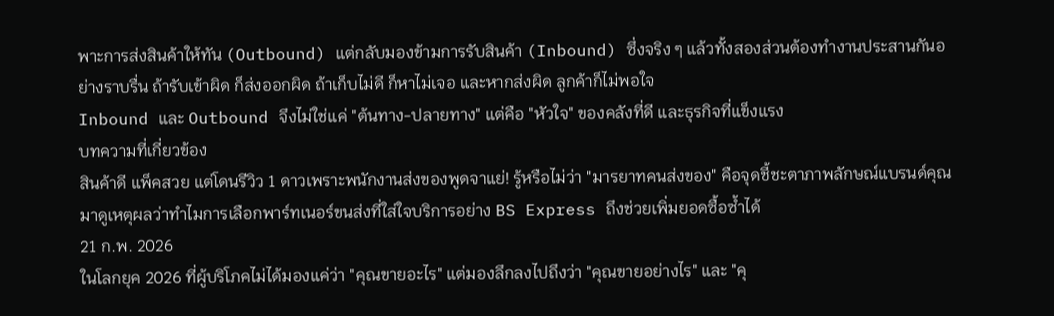พาะการส่งสินค้าให้ทัน (Outbound) แต่กลับมองข้ามการรับสินค้า (Inbound) ซึ่งจริง ๆ แล้วทั้งสองส่วนต้องทำงานประสานกันอย่างราบรื่น ถ้ารับเข้าผิด ก็ส่งออกผิด ถ้าเก็บไม่ดี ก็หาไม่เจอ และหากส่งผิด ลูกค้าก็ไม่พอใจ
Inbound และ Outbound จึงไม่ใช่แค่ "ต้นทาง-ปลายทาง" แต่คือ "หัวใจ" ของคลังที่ดี และธุรกิจที่แข็งแรง
บทความที่เกี่ยวข้อง
สินค้าดี แพ็คสวย แต่โดนรีวิว 1 ดาวเพราะพนักงานส่งของพูดจาแย่! รู้หรือไม่ว่า "มารยาทคนส่งของ" คือจุดชี้ชะตาภาพลักษณ์แบรนด์คุณ มาดูเหตุผลว่าทำไมการเลือกพาร์ทเนอร์ขนส่งที่ใส่ใจบริการอย่าง BS Express ถึงช่วยเพิ่มยอดซื้อซ้ำได้
21 ก.พ. 2026
ในโลกยุค 2026 ที่ผู้บริโภคไม่ได้มองแค่ว่า "คุณขายอะไร" แต่มองลึกลงไปถึงว่า "คุณขายอย่างไร" และ "คุ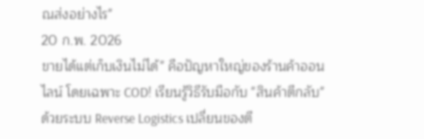ณส่งอย่างไร"
20 ก.พ. 2026
ขายได้แต่เก็บเงินไม่ได้" คือปัญหาใหญ่ของร้านค้าออนไลน์ โดยเฉพาะ COD! เรียนรู้วิธีรับมือกับ "สินค้าตีกลับ" ด้วยระบบ Reverse Logistics เปลี่ยนของตี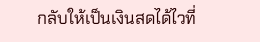กลับให้เป็นเงินสดได้ไวที่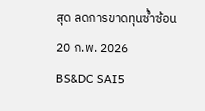สุด ลดการขาดทุนซ้ำซ้อน
20 ก.พ. 2026
BS&DC SAI5